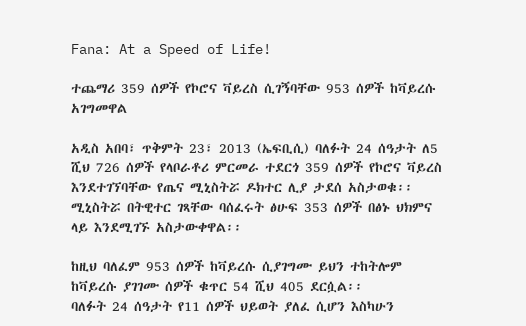Fana: At a Speed of Life!

ተጨማሪ 359 ሰዎች የኮሮና ቫይረስ ሲገኝባቸው 953 ሰዎች ከቫይረሱ አገግመዋል

አዲስ አበባ፣ ጥቅምት 23፣ 2013 (ኤፍቢሲ) ባለፉት 24 ሰዓታት ለ5 ሺህ 726 ሰዎች የላቦራቶሪ ምርመራ ተደርጎ 359 ሰዎች የኮሮና ቫይረስ እንደተገኘባቸው የጤና ሚኒስትሯ ዶክተር ሊያ ታደሰ አስታወቁ፡፡
ሚኒስትሯ በትዊተር ገጻቸው ባሰፈሩት ፅሁፍ 353 ሰዎች በፅኑ ህክምና ላይ እንደሚገኙ አስታውቀዋል፡፡

ከዚህ ባለፈም 953 ሰዎች ከቫይረሱ ሲያገግሙ ይህን ተከትሎም ከቫይረሱ ያገገሙ ሰዎች ቁጥር 54 ሺህ 405 ደርሷል፡፡
ባለፉት 24 ሰዓታት የ11 ሰዎች ህይወት ያለፈ ሲሆን እስካሁን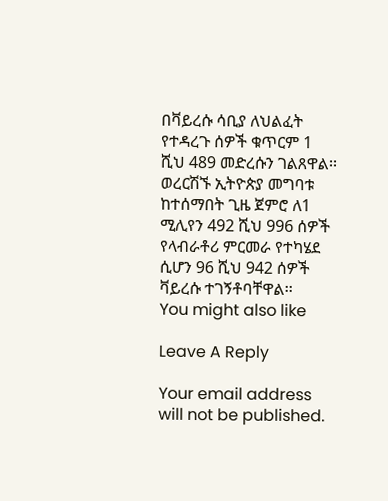በቫይረሱ ሳቢያ ለህልፈት የተዳረጉ ሰዎች ቁጥርም 1 ሺህ 489 መድረሱን ገልጸዋል፡፡
ወረርሽኙ ኢትዮጵያ መግባቱ ከተሰማበት ጊዜ ጀምሮ ለ1 ሚሊየን 492 ሺህ 996 ሰዎች የላብራቶሪ ምርመራ የተካሄደ ሲሆን 96 ሺህ 942 ሰዎች ቫይረሱ ተገኝቶባቸዋል፡፡
You might also like

Leave A Reply

Your email address will not be published.